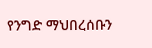የንግድ ማህበረሰቡን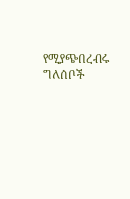የሚያጭበረብሩ ግለሰቦች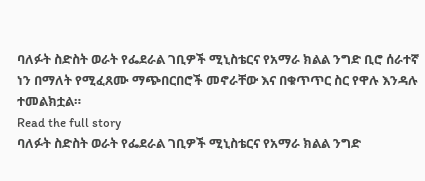ባለፉት ስድስት ወራት የፌደራል ገቢዎች ሚኒስቴርና የአማራ ክልል ንግድ ቢሮ ሰራተኛ ነን በማለት የሚፈጸሙ ማጭበርበሮች መኖራቸው እና በቁጥጥር ስር የዋሉ እንዳሉ ተመልክቷል።
Read the full story
ባለፉት ስድስት ወራት የፌደራል ገቢዎች ሚኒስቴርና የአማራ ክልል ንግድ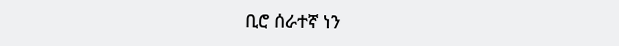ቢሮ ሰራተኛ ነን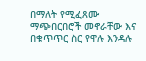በማለት የሚፈጸሙ ማጭበርበሮች መኖራቸው እና በቁጥጥር ስር የዋሉ እንዳሉ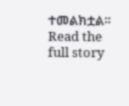ተመልክቷል።
Read the full story